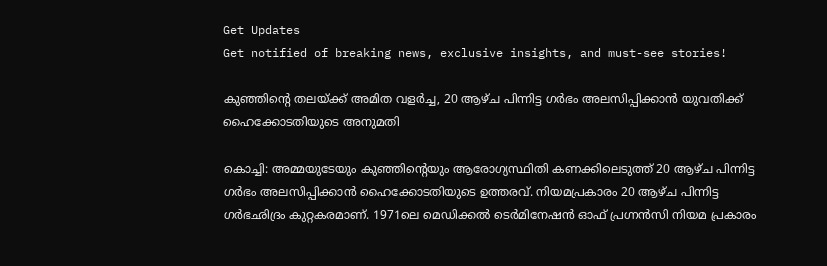Get Updates
Get notified of breaking news, exclusive insights, and must-see stories!

കുഞ്ഞിന്റെ തലയ്ക്ക് അമിത വളർച്ച, 20 ആഴ്ച പിന്നിട്ട ഗർഭം അലസിപ്പിക്കാൻ യുവതിക്ക് ഹൈക്കോടതിയുടെ അനുമതി

കൊച്ചി: അമ്മയുടേയും കുഞ്ഞിന്റെയും ആരോഗ്യസ്ഥിതി കണക്കിലെടുത്ത് 20 ആഴ്ച പിന്നിട്ട ഗര്‍ഭം അലസിപ്പിക്കാന്‍ ഹൈക്കോടതിയുടെ ഉത്തരവ്. നിയമപ്രകാരം 20 ആഴ്ച പിന്നിട്ട ഗര്‍ഭഛിദ്രം കുറ്റകരമാണ്. 1971ലെ മെഡിക്കല്‍ ടെര്‍മിനേഷന്‍ ഓഫ് പ്രഗ്നന്‍സി നിയമ പ്രകാരം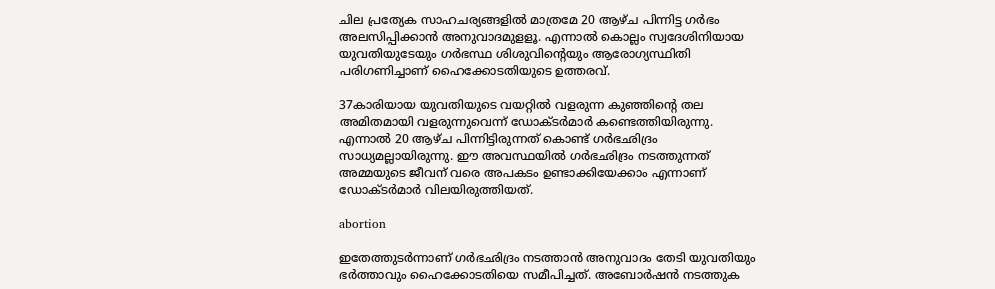ചില പ്രത്യേക സാഹചര്യങ്ങളില്‍ മാത്രമേ 20 ആഴ്ച പിന്നിട്ട ഗര്‍ഭം അലസിപ്പിക്കാന്‍ അനുവാദമുളളൂ. എന്നാല്‍ കൊല്ലം സ്വദേശിനിയായ യുവതിയുടേയും ഗര്‍ഭസ്ഥ ശിശുവിന്റെയും ആരോഗ്യസ്ഥിതി പരിഗണിച്ചാണ് ഹൈക്കോടതിയുടെ ഉത്തരവ്.

37കാരിയായ യുവതിയുടെ വയറ്റില്‍ വളരുന്ന കുഞ്ഞിന്റെ തല അമിതമായി വളരുന്നുവെന്ന് ഡോക്ടര്‍മാര്‍ കണ്ടെത്തിയിരുന്നു. എന്നാല്‍ 20 ആഴ്ച പിന്നിട്ടിരുന്നത് കൊണ്ട് ഗര്‍ഭഛിദ്രം സാധ്യമല്ലായിരുന്നു. ഈ അവസ്ഥയില്‍ ഗര്‍ഭഛിദ്രം നടത്തുന്നത് അമ്മയുടെ ജീവന് വരെ അപകടം ഉണ്ടാക്കിയേക്കാം എന്നാണ് ഡോക്ടര്‍മാര്‍ വിലയിരുത്തിയത്.

abortion

ഇതേത്തുടര്‍ന്നാണ് ഗര്‍ഭഛിദ്രം നടത്താന്‍ അനുവാദം തേടി യുവതിയും ഭര്‍ത്താവും ഹൈക്കോടതിയെ സമീപിച്ചത്. അബോർഷൻ നടത്തുക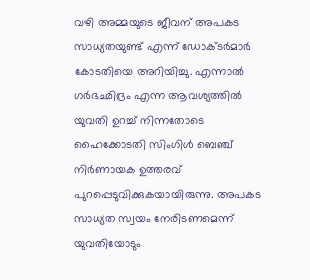വഴി അമ്മയുടെ ജീവന് അപകട സാധ്യതയുണ്ട് എന്ന് ഡോക്ടര്‍മാര്‍ കോടതിയെ അറിയിച്ചു. എന്നാല്‍ ഗര്‍ഭഛിദ്രം എന്ന ആവശ്യത്തില്‍ യുവതി ഉറച്ച് നിന്നതോടെ ഹൈക്കോടതി സിംഗിള്‍ ബെഞ്ച് നിര്‍ണായക ഉത്തരവ് പുറപ്പെടുവിക്കുകയായിരുന്നു. അപകട സാധ്യത സ്വയം നേരിടണമെന്ന് യുവതിയോടും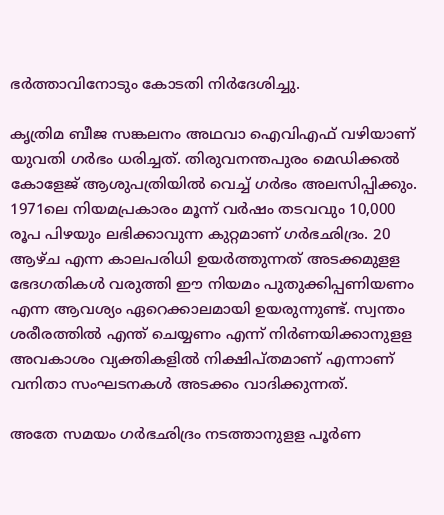ഭര്‍ത്താവിനോടും കോടതി നിര്‍ദേശിച്ചു.

കൃത്രിമ ബീജ സങ്കലനം അഥവാ ഐവിഎഫ് വഴിയാണ് യുവതി ഗര്‍ഭം ധരിച്ചത്. തിരുവനന്തപുരം മെഡിക്കല്‍ കോളേജ് ആശുപത്രിയില്‍ വെച്ച് ഗര്‍ഭം അലസിപ്പിക്കും. 1971ലെ നിയമപ്രകാരം മൂന്ന് വര്‍ഷം തടവവും 10,000 രൂപ പിഴയും ലഭിക്കാവുന്ന കുറ്റമാണ് ഗര്‍ഭഛിദ്രം. 20 ആഴ്ച എന്ന കാലപരിധി ഉയര്‍ത്തുന്നത് അടക്കമുളള ഭേദഗതികള്‍ വരുത്തി ഈ നിയമം പുതുക്കിപ്പണിയണം എന്ന ആവശ്യം ഏറെക്കാലമായി ഉയരുന്നുണ്ട്. സ്വന്തം ശരീരത്തില്‍ എന്ത് ചെയ്യണം എന്ന് നിര്‍ണയിക്കാനുളള അവകാശം വ്യക്തികളില്‍ നിക്ഷിപ്തമാണ് എന്നാണ് വനിതാ സംഘടനകള്‍ അടക്കം വാദിക്കുന്നത്.

അതേ സമയം ഗര്‍ഭഛിദ്രം നടത്താനുളള പൂര്‍ണ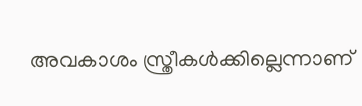അവകാശം സ്ത്രീകള്‍ക്കില്ലെന്നാണ്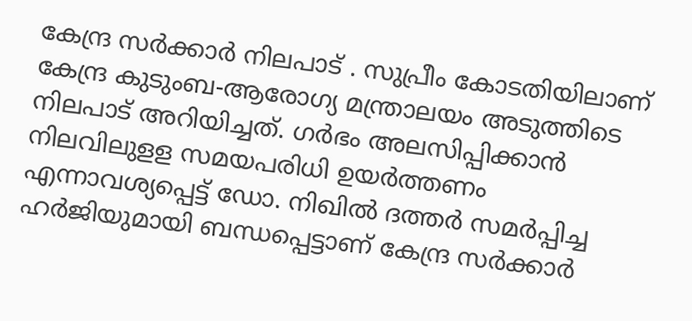കേന്ദ്ര സര്‍ക്കാർ നിലപാട് . സുപ്രീം കോടതിയിലാണ് കേന്ദ്ര കുടുംബ-ആരോഗ്യ മന്ത്രാലയം അടുത്തിടെ നിലപാട് അറിയിച്ചത്. ഗര്‍ഭം അലസിപ്പിക്കാന്‍ നിലവിലുളള സമയപരിധി ഉയര്‍ത്തണം എന്നാവശ്യപ്പെട്ട് ഡോ. നിഖില്‍ ദത്തര്‍ സമര്‍പ്പിച്ച ഹര്‍ജിയുമായി ബന്ധപ്പെട്ടാണ് കേന്ദ്ര സര്‍ക്കാര്‍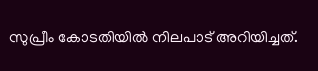സുപ്രീം കോടതിയില്‍ നിലപാട് അറിയിച്ചത്.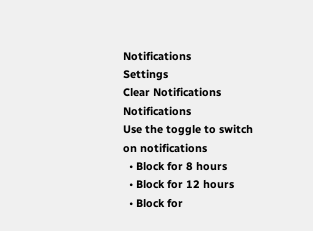Notifications
Settings
Clear Notifications
Notifications
Use the toggle to switch on notifications
  • Block for 8 hours
  • Block for 12 hours
  • Block for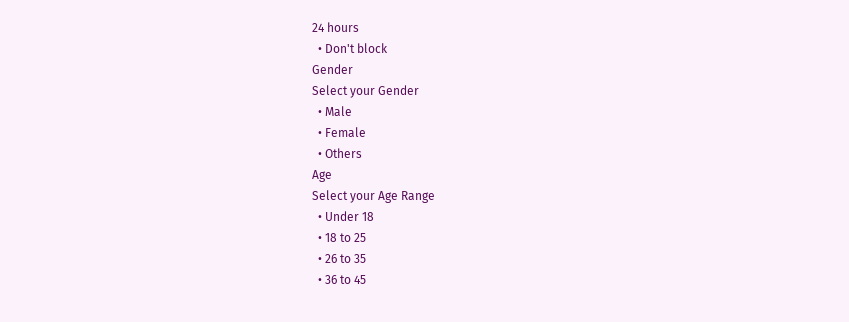24 hours
  • Don't block
Gender
Select your Gender
  • Male
  • Female
  • Others
Age
Select your Age Range
  • Under 18
  • 18 to 25
  • 26 to 35
  • 36 to 45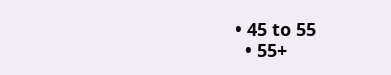• 45 to 55
  • 55+